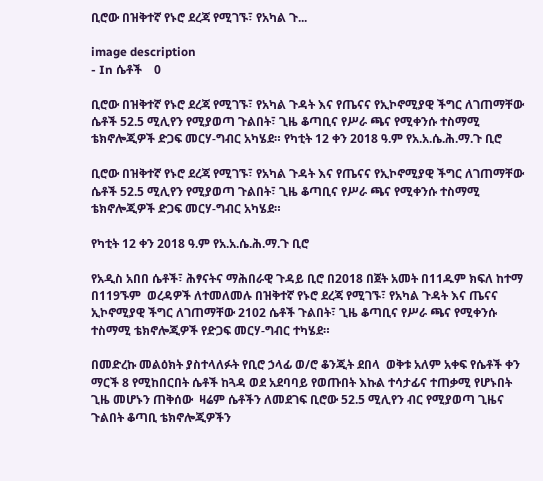ቢሮው በዝቅተኛ የኑሮ ደረጃ የሚገኙ፣ የአካል ጉ...

image description
- In ሴቶች    0

ቢሮው በዝቅተኛ የኑሮ ደረጃ የሚገኙ፣ የአካል ጉዳት እና የጤናና የኢኮኖሚያዊ ችግር ለገጠማቸው ሴቶች 52.5 ሚሊየን የሚያወጣ ጉልበት፣ ጊዜ ቆጣቢና የሥራ ጫና የሚቀንሱ ተስማሚ ቴክኖሎጂዎች ድጋፍ መርሃ-ግብር አካሄደ። የካቲት 12 ቀን 2018 ዓ.ም የአ.አ.ሴ.ሕ.ማ.ጉ ቢሮ

ቢሮው በዝቅተኛ የኑሮ ደረጃ የሚገኙ፣ የአካል ጉዳት እና የጤናና የኢኮኖሚያዊ ችግር ለገጠማቸው ሴቶች 52.5 ሚሊየን የሚያወጣ ጉልበት፣ ጊዜ ቆጣቢና የሥራ ጫና የሚቀንሱ ተስማሚ ቴክኖሎጂዎች ድጋፍ መርሃ-ግብር አካሄደ።

የካቲት 12 ቀን 2018 ዓ.ም የአ.አ.ሴ.ሕ.ማ.ጉ ቢሮ

የአዲስ አበበ ሴቶች፣ ሕፃናትና ማሕበራዊ ጉዳይ ቢሮ በ2018 በጀት አመት በ11ዱም ክፍለ ከተማ በ119ኙም  ወረዳዎች ለተመለመሉ በዝቅተኛ የኑሮ ደረጃ የሚገኙ፣ የአካል ጉዳት እና ጤናና ኢኮኖሚያዊ ችግር ለገጠማቸው 2102 ሴቶች ጉልበት፣ ጊዜ ቆጣቢና የሥራ ጫና የሚቀንሱ ተስማሚ ቴክኖሎጂዎች የድጋፍ መርሃ-ግብር ተካሄደ።

በመድረኩ መልዕክት ያስተላለፉት የቢሮ ኃላፊ ወ/ሮ ቆንጂት ደበላ  ወቅቱ አለም አቀፍ የሴቶች ቀን ማርች 8 የሚከበርበት ሴቶች ከጓዳ ወደ አደባባይ የወጡበት እኩል ተሳታፊና ተጠቃሚ የሆኑበት ጊዜ መሆኑን ጠቅሰው  ዛሬም ሴቶችን ለመደገፍ ቢሮው 52.5 ሚሊየን ብር የሚያወጣ ጊዜና ጉልበት ቆጣቢ ቴክኖሎጂዎችን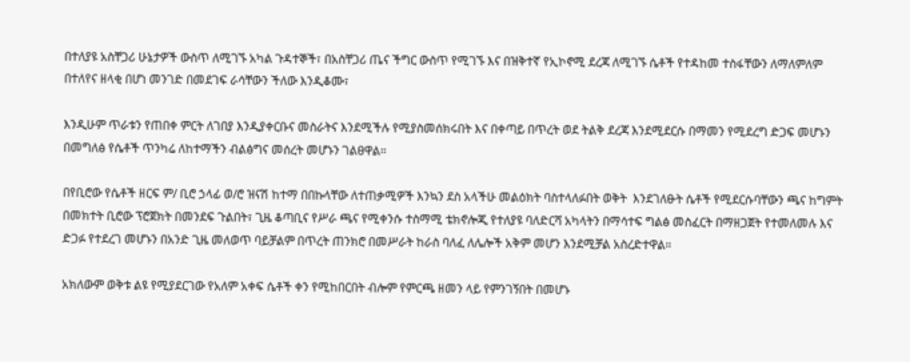በተለያዩ አስቸጋሪ ሁኔታዎች ውስጥ ለሚገኙ አካል ጉዳተኞች፣ በአስቸጋሪ ጤና ችግር ውስጥ የሚገኙ እና በዝቅተኛ የኢኮኖሚ ደረጃ ለሚገኙ ሴቶች የተዳከመ ተስፋቸውን ለማለምለም በተለየና ዘላቂ በሆነ መንገድ በመደገፍ ራሳቸውን ችለው እንዲቆሙ፣

እንዲሁም ጥራቱን የጠበቀ ምርት ለገበያ እንዲያቀርቡና መስራትና እንደሚችሉ የሚያስመሰክሩበት እና በቀጣይ በጥረት ወደ ትልቅ ደረጃ እንደሚደርሱ በማመን የሚደረግ ድጋፍ መሆኑን በመግለፅ የሴቶች ጥንካሬ ለከተማችን ብልፅግና መሰረት መሆኑን ገልፀዋል።

በየቢሮው የሴቶች ዘርፍ ም/ ቢሮ ኃላፊ ወ/ሮ ዝናሽ ከተማ በበኩላቸው ለተጠቃሚዎች እንኳን ደስ አላችሁ መልዕክት ባስተላለፉበት ወቅት  እንደገለፁት ሴቶች የሚደርሱባቸውን ጫና ከግምት በመክተት ቢሮው ፕሮጀክት በመንደፍ ጉልበት፣ ጊዜ ቆጣቢና የሥራ ጫና የሚቀንሱ ተስማሚ ቴክኖሎጂ የተለያዩ ባለድርሻ አካላትን በማሳተፍ ግልፅ መስፈርት በማዘጋጀት የተመለመሉ እና  ድጋፉ የተደረገ መሆኑን በአንድ ጊዜ መለወጥ ባይቻልም በጥረት ጠንክሮ በመሥራት ከራስ ባለፈ ለሌሎች አቅም መሆን እንደሚቻል አስረድተዋል።

አክለውም ወቅቱ ልዩ የሚያደርገው የአለም አቀፍ ሴቶች ቀን የሚከበርበት ብሎም የምርጫ ዘመን ላይ የምንገኝበት በመሆኑ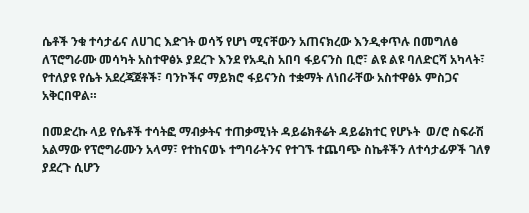ሴቶች ንቁ ተሳታፊና ለሀገር እድገት ወሳኝ የሆነ ሚናቸውን አጠናክረው እንዲቀጥሉ በመግለፅ ለፕሮግራሙ መሳካት አስተዋፅኦ ያደረጉ እንደ የአዲስ አበባ ፋይናንስ ቢሮ፣ ልዩ ልዩ ባለድርሻ አካላት፣ የተለያዩ የሴት አደረጃጀቶች፣ ባንኮችና ማይክሮ ፋይናንስ ተቋማት ለነበራቸው አስተዋፅኦ ምስጋና አቅርበዋል።

በመድረኩ ላይ የሴቶች ተሳትፎ ማብቃትና ተጠቃሚነት ዳይሬክቶሬት ዳይሬክተር የሆኑት  ወ/ሮ ስፍራሽ አልማው የፕሮግራሙን አላማ፣ የተከናወኑ ተግባራትንና የተገኙ ተጨባጭ ስኬቶችን ለተሳታፊዎች ገለፃ ያደረጉ ሲሆን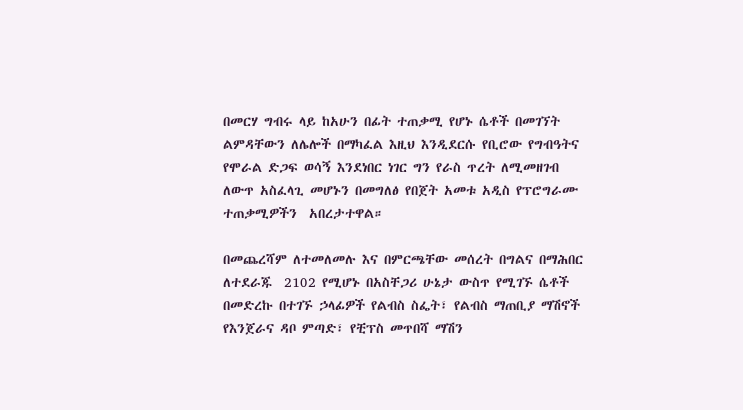በመርሃ ግብሩ ላይ ከአሁን በፊት ተጠቃሚ የሆኑ ሴቶች በመገኘት ልምዳቸውን ለሌሎች በማካፈል እዚህ እንዲደርሱ የቢሮው የግብዓትና የሞራል ድጋፍ ወሳኝ እንደነበር ነገር ግን የራስ ጥረት ለሚመዘገብ ለውጥ አስፈላጊ መሆኑን በመግለፅ የበጀት አመቱ አዲስ የፕሮግራሙ ተጠቃሚዎችን  አበረታተዋል።

በመጨረሻም ለተመለመሉ እና በምርጫቸው መሰረት በግልና በማሕበር ለተደራጁ  2102 የሚሆኑ በአስቸጋሪ ሁኔታ ውስጥ የሚገኙ ሴቶች በመድረኩ በተገኙ ኃላፊዎች የልብስ ስፌት፣ የልብስ ማጠቢያ ማሽኖች  የእንጀራና ዳቦ ምጣድ፣ የቺፕስ መጥበሻ ማሽን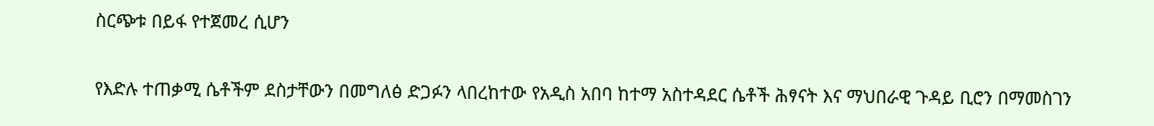ስርጭቱ በይፋ የተጀመረ ሲሆን

የእድሉ ተጠቃሚ ሴቶችም ደስታቸውን በመግለፅ ድጋፉን ላበረከተው የአዲስ አበባ ከተማ አስተዳደር ሴቶች ሕፃናት እና ማህበራዊ ጉዳይ ቢሮን በማመስገን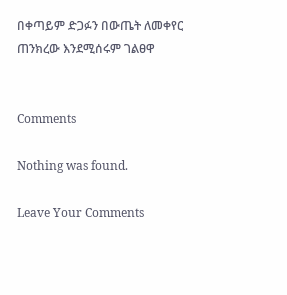በቀጣይም ድጋፉን በውጤት ለመቀየር ጠንክረው እንደሚሰሩም ገልፀዋ


Comments

Nothing was found.

Leave Your Comments